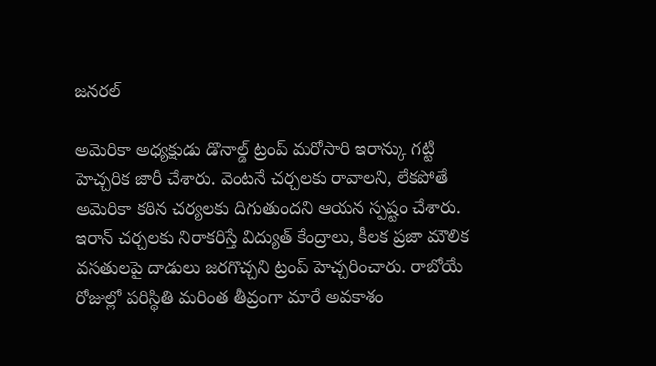జనరల్

అమెరికా అధ్యక్షుడు డొనాల్డ్ ట్రంప్ మరోసారి ఇరాన్కు గట్టి హెచ్చరిక జారీ చేశారు. వెంటనే చర్చలకు రావాలని, లేకపోతే అమెరికా కఠిన చర్యలకు దిగుతుందని ఆయన స్పష్టం చేశారు.
ఇరాన్ చర్చలకు నిరాకరిస్తే విద్యుత్ కేంద్రాలు, కీలక ప్రజా మౌలిక వసతులపై దాడులు జరగొచ్చని ట్రంప్ హెచ్చరించారు. రాబోయే రోజుల్లో పరిస్థితి మరింత తీవ్రంగా మారే అవకాశం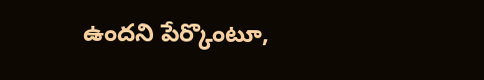ఉందని పేర్కొంటూ,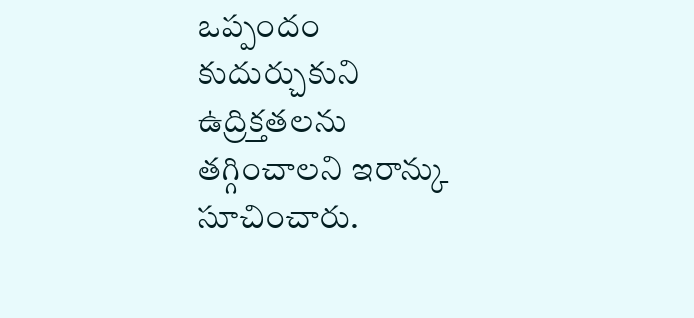ఒప్పందం కుదుర్చుకుని ఉద్రిక్తతలను తగ్గించాలని ఇరాన్కు సూచించారు.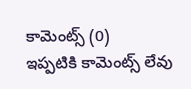కామెంట్స్ (0)
ఇప్పటికి కామెంట్స్ లేవు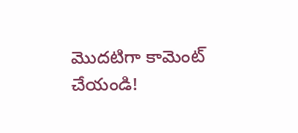మొదటిగా కామెంట్ చేయండి!